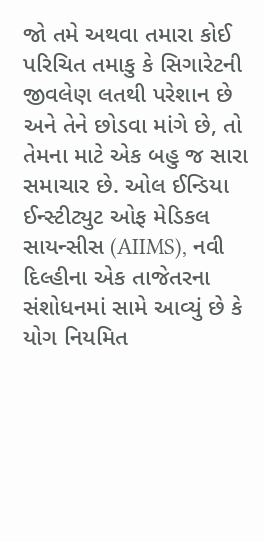જો તમે અથવા તમારા કોઈ પરિચિત તમાકુ કે સિગારેટની જીવલેણ લતથી પરેશાન છે અને તેને છોડવા માંગે છે, તો તેમના માટે એક બહુ જ સારા સમાચાર છે. ઓલ ઈન્ડિયા ઈન્સ્ટીટ્યુટ ઓફ મેડિકલ સાયન્સીસ (AIIMS), નવી દિલ્હીના એક તાજેતરના સંશોધનમાં સામે આવ્યું છે કે યોગ નિયમિત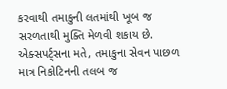કરવાથી તમાકુની લતમાંથી ખૂબ જ સરળતાથી મુક્તિ મેળવી શકાય છે. એક્સપર્ટ્સના મતે, તમાકુના સેવન પાછળ માત્ર નિકોટિનની તલબ જ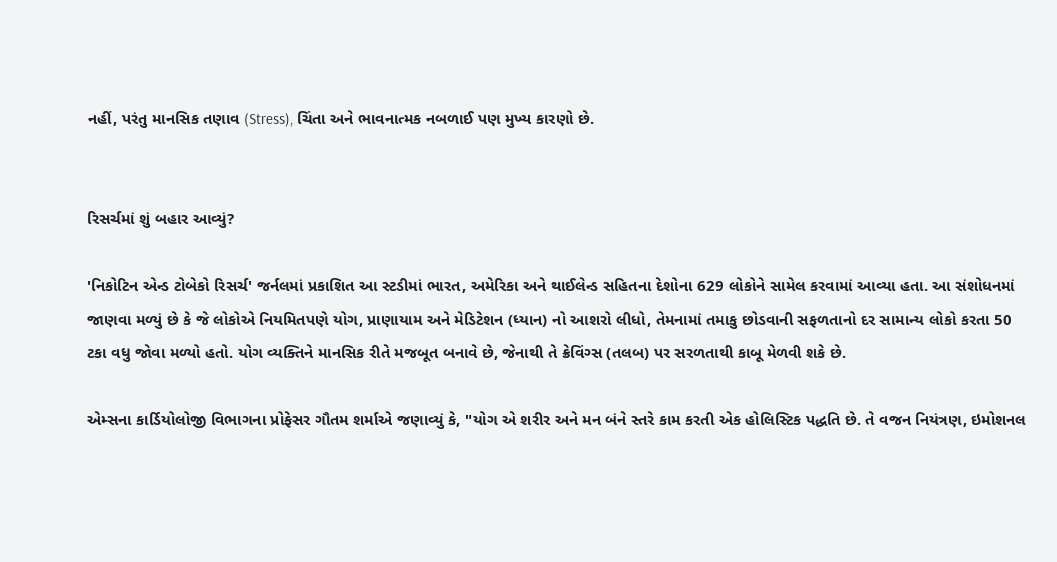નહીં, પરંતુ માનસિક તણાવ (Stress), ચિંતા અને ભાવનાત્મક નબળાઈ પણ મુખ્ય કારણો છે.


રિસર્ચમાં શું બહાર આવ્યું?

'નિકોટિન એન્ડ ટોબેકો રિસર્ચ' જર્નલમાં પ્રકાશિત આ સ્ટડીમાં ભારત, અમેરિકા અને થાઈલેન્ડ સહિતના દેશોના 629 લોકોને સામેલ કરવામાં આવ્યા હતા. આ સંશોધનમાં જાણવા મળ્યું છે કે જે લોકોએ નિયમિતપણે યોગ, પ્રાણાયામ અને મેડિટેશન (ધ્યાન) નો આશરો લીધો, તેમનામાં તમાકુ છોડવાની સફળતાનો દર સામાન્ય લોકો કરતા 50 ટકા વધુ જોવા મળ્યો હતો. યોગ વ્યક્તિને માનસિક રીતે મજબૂત બનાવે છે, જેનાથી તે ક્રેવિંગ્સ (તલબ) પર સરળતાથી કાબૂ મેળવી શકે છે.

એમ્સના કાર્ડિયોલોજી વિભાગના પ્રોફેસર ગૌતમ શર્માએ જણાવ્યું કે, "યોગ એ શરીર અને મન બંને સ્તરે કામ કરતી એક હોલિસ્ટિક પદ્ધતિ છે. તે વજન નિયંત્રણ, ઇમોશનલ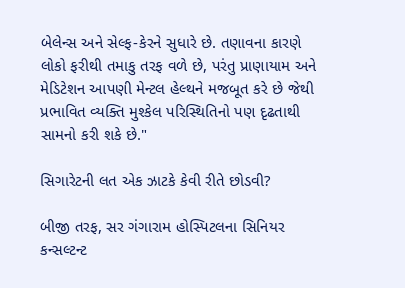બેલેન્સ અને સેલ્ફ-કેરને સુધારે છે. તણાવના કારણે લોકો ફરીથી તમાકુ તરફ વળે છે, પરંતુ પ્રાણાયામ અને મેડિટેશન આપણી મેન્ટલ હેલ્થને મજબૂત કરે છે જેથી પ્રભાવિત વ્યક્તિ મુશ્કેલ પરિસ્થિતિનો પણ દૃઢતાથી સામનો કરી શકે છે."

સિગારેટની લત એક ઝાટકે કેવી રીતે છોડવી?

બીજી તરફ, સર ગંગારામ હોસ્પિટલના સિનિયર કન્સલ્ટન્ટ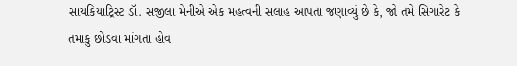સાયકિયાટ્રિસ્ટ ડૉ. સજીલા મેનીએ એક મહત્વની સલાહ આપતા જણાવ્યું છે કે, જો તમે સિગારેટ કે તમાકુ છોડવા માંગતા હોવ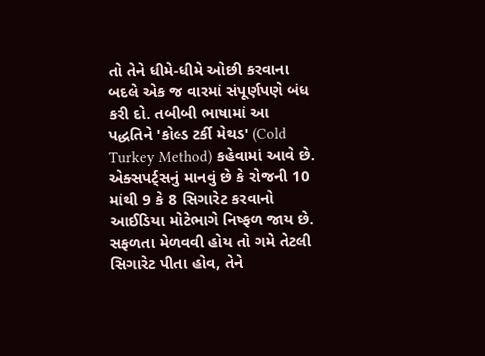તો તેને ધીમે-ધીમે ઓછી કરવાના બદલે એક જ વારમાં સંપૂર્ણપણે બંધ કરી દો. તબીબી ભાષામાં આ પદ્ધતિને 'કોલ્ડ ટર્કી મેથડ' (Cold Turkey Method) કહેવામાં આવે છે. એક્સપર્ટ્સનું માનવું છે કે રોજની 10 માંથી 9 કે 8 સિગારેટ કરવાનો આઈડિયા મોટેભાગે નિષ્ફળ જાય છે. સફળતા મેળવવી હોય તો ગમે તેટલી સિગારેટ પીતા હોવ, તેને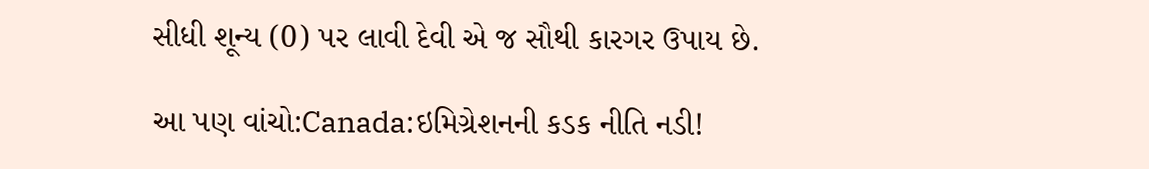સીધી શૂન્ય (0) પર લાવી દેવી એ જ સૌથી કારગર ઉપાય છે.

આ પણ વાંચો:Canada:ઇમિગ્રેશનની કડક નીતિ નડી!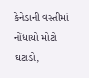કેનેડાની વસ્તીમાં નોંધાયો મોટો ઘટાડો,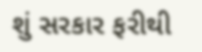શું સરકાર ફરીથી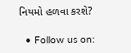નિયમો હળવા કરશે?

  • Follow us on: